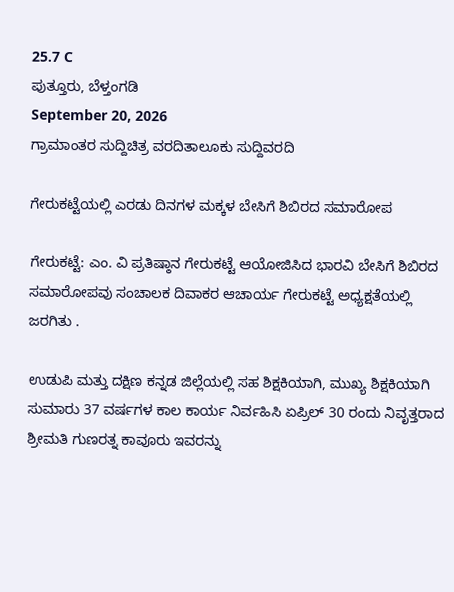25.7 C
ಪುತ್ತೂರು, ಬೆಳ್ತಂಗಡಿ
September 20, 2026
ಗ್ರಾಮಾಂತರ ಸುದ್ದಿಚಿತ್ರ ವರದಿತಾಲೂಕು ಸುದ್ದಿವರದಿ

ಗೇರುಕಟ್ಟೆಯಲ್ಲಿ ಎರಡು ದಿನಗಳ ಮಕ್ಕಳ ಬೇಸಿಗೆ ಶಿಬಿರದ ಸಮಾರೋಪ

ಗೇರುಕಟ್ಟೆ: ಎಂ. ವಿ ಪ್ರತಿಷ್ಠಾನ ಗೇರುಕಟ್ಟೆ ಆಯೋಜಿಸಿದ ಭಾರವಿ ಬೇಸಿಗೆ ಶಿಬಿರದ ಸಮಾರೋಪವು ಸಂಚಾಲಕ ದಿವಾಕರ ಆಚಾರ್ಯ ಗೇರುಕಟ್ಟೆ ಅಧ್ಯಕ್ಷತೆಯಲ್ಲಿ ಜರಗಿತು .

ಉಡುಪಿ ಮತ್ತು ದಕ್ಷಿಣ ಕನ್ನಡ ಜಿಲ್ಲೆಯಲ್ಲಿ ಸಹ ಶಿಕ್ಷಕಿಯಾಗಿ, ಮುಖ್ಯ ಶಿಕ್ಷಕಿಯಾಗಿ ಸುಮಾರು 37 ವರ್ಷಗಳ ಕಾಲ ಕಾರ್ಯ ನಿರ್ವಹಿಸಿ ಏಪ್ರಿಲ್ 30 ರಂದು ನಿವೃತ್ತರಾದ ಶ್ರೀಮತಿ ಗುಣರತ್ನ ಕಾವೂರು ಇವರನ್ನು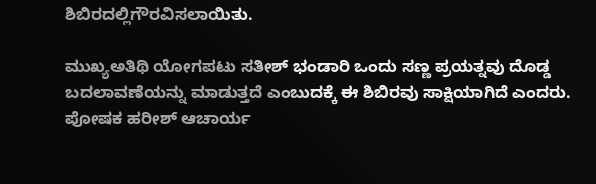ಶಿಬಿರದಲ್ಲಿಗೌರವಿಸಲಾಯಿತು.

ಮುಖ್ಯಅತಿಥಿ ಯೋಗಪಟು ಸತೀಶ್ ಭಂಡಾರಿ ಒಂದು ಸಣ್ಣ ಪ್ರಯತ್ನವು ದೊಡ್ಡ ಬದಲಾವಣೆಯನ್ನು ಮಾಡುತ್ತದೆ ಎಂಬುದಕ್ಕೆ ಈ ಶಿಬಿರವು ಸಾಕ್ಷಿಯಾಗಿದೆ ಎಂದರು. ಪೋಷಕ ಹರೀಶ್ ಆಚಾರ್ಯ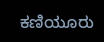ಕಣಿಯೂರು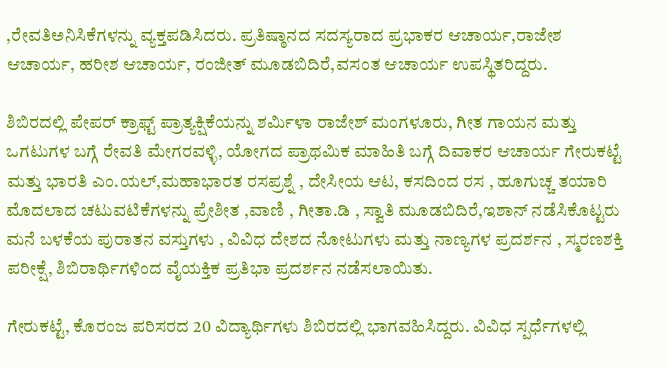,ರೇವತಿಅನಿಸಿಕೆಗಳನ್ನು ವ್ಯಕ್ತಪಡಿಸಿದರು. ಪ್ರತಿಷ್ಠಾನದ ಸದಸ್ಯರಾದ ಪ್ರಭಾಕರ ಆಚಾರ್ಯ,ರಾಜೇಶ ಆಚಾರ್ಯ, ಹರೀಶ ಆಚಾರ್ಯ, ರಂಜೀತ್ ಮೂಡಬಿದಿರೆ,ವಸಂತ ಆಚಾರ್ಯ ಉಪಸ್ಥಿತರಿದ್ದರು.

ಶಿಬಿರದಲ್ಲಿ ಪೇಪರ್ ಕ್ರಾಫ್ಟ್ ಪ್ರಾತ್ಯಕ್ಷಿಕೆಯನ್ನು ಶರ್ಮಿಳಾ ರಾಜೇಶ್ ಮಂಗಳೂರು, ಗೀತ ಗಾಯನ ಮತ್ತು ಒಗಟುಗಳ ಬಗ್ಗೆ ರೇವತಿ ಮೇಗರವಳ್ಳಿ, ಯೋಗದ ಪ್ರಾಥಮಿಕ ಮಾಹಿತಿ ಬಗ್ಗೆ ದಿವಾಕರ ಆಚಾರ್ಯ ಗೇರುಕಟ್ಟೆ ಮತ್ತು ಭಾರತಿ ಎಂ.ಯಲ್,ಮಹಾಭಾರತ ರಸಪ್ರಶ್ನೆ , ದೇಸೀಯ ಆಟ, ಕಸದಿಂದ ರಸ , ಹೂಗುಚ್ಚ ತಯಾರಿ ಮೊದಲಾದ ಚಟುವಟಿಕೆಗಳನ್ನು ಪ್ರೇಶೀತ ,ವಾಣಿ , ಗೀತಾ.ಡಿ , ಸ್ವಾತಿ ಮೂಡಬಿದಿರೆ,ಇಶಾನ್ ನಡೆಸಿಕೊಟ್ಟರು ಮನೆ ಬಳಕೆಯ ಪುರಾತನ ವಸ್ತುಗಳು , ವಿವಿಧ ದೇಶದ ನೋಟುಗಳು ಮತ್ತು ನಾಣ್ಯಗಳ ಪ್ರದರ್ಶನ , ಸ್ಮರಣಶಕ್ತಿ ಪರೀಕ್ಷೆ, ಶಿಬಿರಾರ್ಥಿಗಳಿಂದ ವೈಯಕ್ತಿಕ ಪ್ರತಿಭಾ ಪ್ರದರ್ಶನ ನಡೆಸಲಾಯಿತು.

ಗೇರುಕಟ್ಟೆ, ಕೊರಂಜ ಪರಿಸರದ 20 ವಿದ್ಯಾರ್ಥಿಗಳು ಶಿಬಿರದಲ್ಲಿ ಭಾಗವಹಿಸಿದ್ದರು. ವಿವಿಧ ಸ್ಪರ್ಧೆಗಳಲ್ಲಿ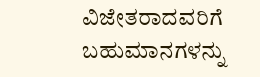ವಿಜೇತರಾದವರಿಗೆ ಬಹುಮಾನಗಳನ್ನು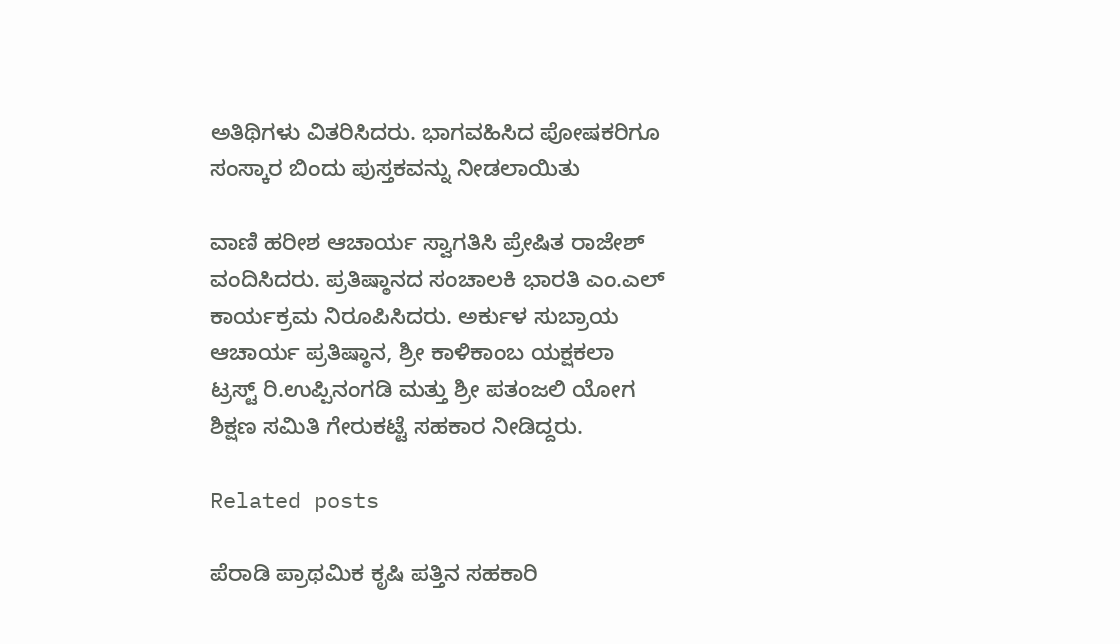ಅತಿಥಿಗಳು ವಿತರಿಸಿದರು. ಭಾಗವಹಿಸಿದ ಪೋಷಕರಿಗೂ ಸಂಸ್ಕಾರ ಬಿಂದು ಪುಸ್ತಕವನ್ನು ನೀಡಲಾಯಿತು

ವಾಣಿ ಹರೀಶ ಆಚಾರ್ಯ ಸ್ವಾಗತಿಸಿ ಪ್ರೇಷಿತ ರಾಜೇಶ್ ವಂದಿಸಿದರು. ಪ್ರತಿಷ್ಠಾನದ ಸಂಚಾಲಕಿ ಭಾರತಿ ಎಂ.ಎಲ್ ಕಾರ್ಯಕ್ರಮ ನಿರೂಪಿಸಿದರು. ಅರ್ಕುಳ ಸುಬ್ರಾಯ ಆಚಾರ್ಯ ಪ್ರತಿಷ್ಠಾನ, ಶ್ರೀ ಕಾಳಿಕಾಂಬ ಯಕ್ಷಕಲಾ ಟ್ರಸ್ಟ್ ರಿ.ಉಪ್ಪಿನಂಗಡಿ ಮತ್ತು ಶ್ರೀ ಪತಂಜಲಿ ಯೋಗ ಶಿಕ್ಷಣ ಸಮಿತಿ ಗೇರುಕಟ್ಟೆ ಸಹಕಾರ ನೀಡಿದ್ದರು.

Related posts

ಪೆರಾಡಿ ಪ್ರಾಥಮಿಕ ಕೃಷಿ ಪತ್ತಿನ ಸಹಕಾರಿ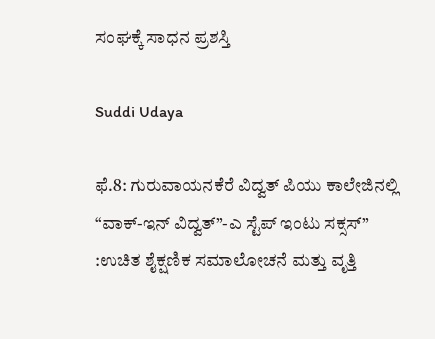ಸಂಘಕ್ಕೆ ಸಾಧನ ಪ್ರಶಸ್ತಿ

Suddi Udaya

ಫೆ.8: ಗುರುವಾಯನಕೆರೆ ವಿದ್ವತ್ ಪಿಯು ಕಾಲೇಜಿನಲ್ಲಿ “ವಾಕ್-ಇನ್ ವಿದ್ವತ್”-ಎ ಸ್ಟೆಪ್ ಇಂಟು ಸಕ್ಸಸ್” :ಉಚಿತ ಶೈಕ್ಷಣಿಕ ಸಮಾಲೋಚನೆ ಮತ್ತು ವೃತ್ತಿ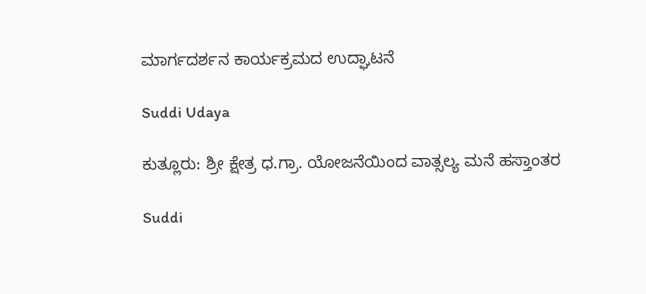ಮಾರ್ಗದರ್ಶನ ಕಾರ್ಯಕ್ರಮದ ಉದ್ಘಾಟನೆ

Suddi Udaya

ಕುತ್ಲೂರು: ಶ್ರೀ ಕ್ಷೇತ್ರ ಧ.ಗ್ರಾ. ಯೋಜನೆಯಿಂದ ವಾತ್ಸಲ್ಯ ಮನೆ ಹಸ್ತಾಂತರ

Suddi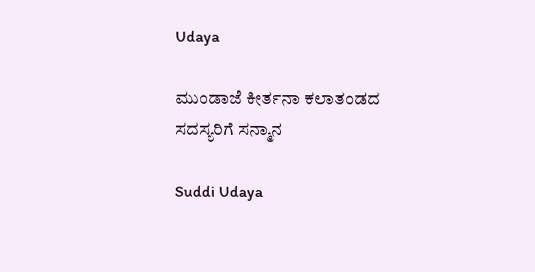Udaya

ಮುಂಡಾಜೆ ಕೀರ್ತನಾ ಕಲಾತಂಡದ ಸದಸ್ಯರಿಗೆ ಸನ್ಮಾನ

Suddi Udaya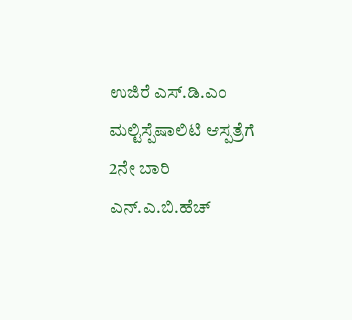ಉಜಿರೆ ಎಸ್.ಡಿ.ಎಂ ಮಲ್ಟಿಸ್ಪೆಷಾಲಿಟಿ ಆಸ್ಪತ್ರೆಗೆ 2ನೇ ಬಾರಿ ಎನ್.ಎ.ಬಿ.ಹೆಚ್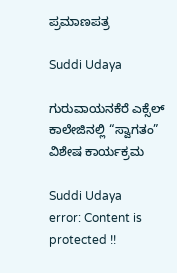ಪ್ರಮಾಣಪತ್ರ

Suddi Udaya

ಗುರುವಾಯನಕೆರೆ ಎಕ್ಸೆಲ್ ಕಾಲೇಜಿನಲ್ಲಿ “ಸ್ವಾಗತಂ” ವಿಶೇಷ ಕಾರ್ಯಕ್ರಮ

Suddi Udaya
error: Content is protected !!